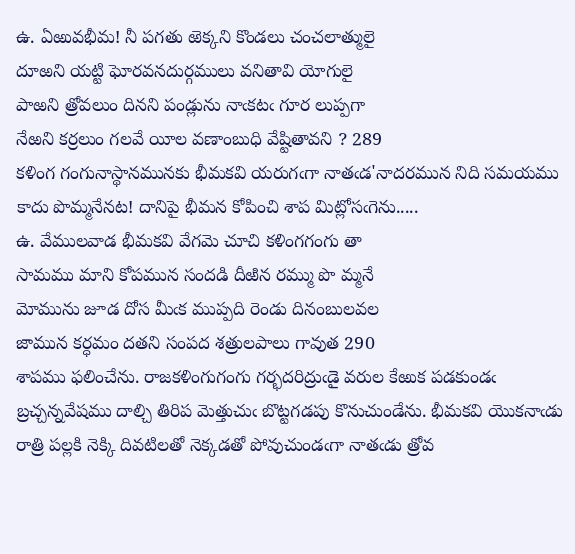ఉ. ఏఱువభీమ! నీ పగతు ఱెక్కని కొండలు చంచలాత్ములై
దూఱని యట్టి ఘోరవనదుర్గములు వనితావి యోగులై
పాఱని త్రోవలుం దినని పండ్లును నాఁకటఁ గూర లుప్పగా
నేఱని కర్రలుం గలవే యీల వణాంబుధి వేష్టితావని ? 289
కళింగ గంగునాస్థానమునకు భీమకవి యరుగఁగా నాతఁడ'నాదరమున నిది సమయము కాదు పొమ్మనేనట! దానిపై భీమన కోపించి శాప మిట్లోసఁగెను.....
ఉ. వేములవాడ భీమకవి వేగమె చూచి కళింగగంగు తా
సామము మాని కోపమున సందడి దీఱిన రమ్ము పొ మ్మనే
మోమును జూడ దోస మీఁక ముప్పది రెండు దినంబులవల
జామున కర్ధమం దతని సంపద శత్రులపాలు గావుత 290
శాపము ఫలించేను. రాజకళింగుగంగు గర్భదరిద్రుఁడై వరుల కేఱుక పడకుండఁ బ్రచ్చన్నవేషము దాల్చి తిరిప మెత్తుచుఁ బొట్టగడపు కొనుచుండేను. భీమకవి యొకనాఁడు రాత్రి పల్లకి నెక్కి దివటిలతో నెక్కడతో పోవుచుండఁగా నాతఁడు త్రోవ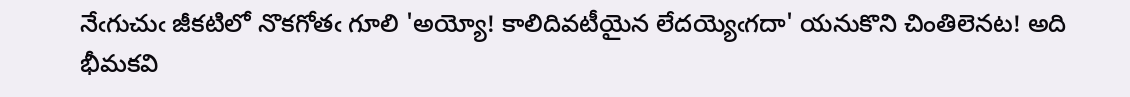నేఁగుచుఁ జీకటిలో నొకగోతఁ గూలి 'అయ్యో! కాలిదివటీయైన లేదయ్యెఁగదా' యనుకొని చింతిలెనట! అది భీమకవి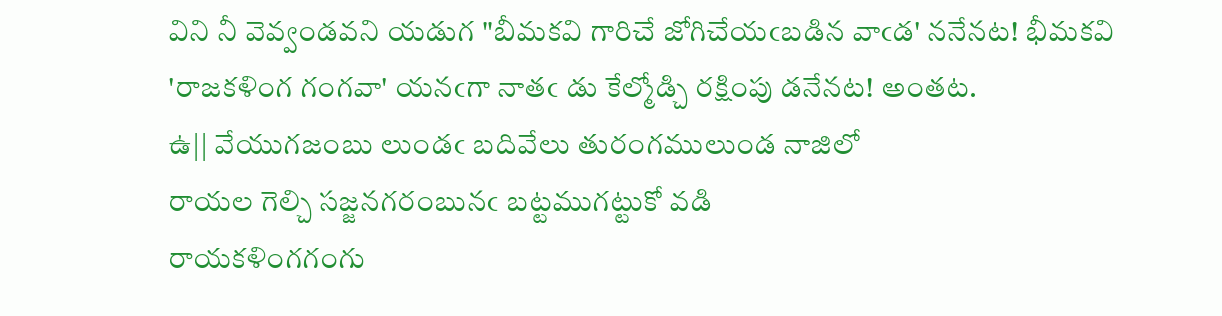విని నీ వెవ్వండవని యడుగ "బీమకవి గారిచే జోగిచేయఁబడిన వాఁడ' ననేనట! భీమకవి 'రాజకళింగ గంగవా' యనఁగా నాతఁ డు కేల్మోడ్చి రక్షింపు డనేనట! అంతట.
ఉ|| వేయుగజంబు లుండఁ బదివేలు తురంగములుండ నాజిలో
రాయల గెల్చి సజ్జనగరంబునఁ బట్టముగట్టుకో వడి
రాయకళింగగంగు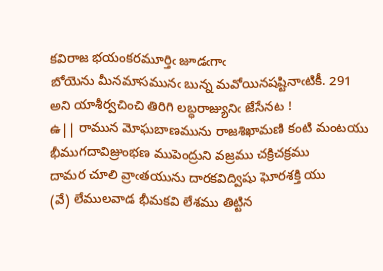కవిరాజ భయంకరమూర్తిఁ జూడఁగాఁ
బోయెను మీనమాసమునఁ బున్న మవోయినషష్టినాఁటికీ. 291
అని యాశీర్వచించి తిరిగి లబ్ధరాజ్యునిఁ జేసేనట !
ఉ|| రామున మోఘబాణమును రాజశిఖామణి కంటి మంటయు
భీముగదావిజ్రుంభణ ముపెంద్రుని వజ్రము చక్రిచక్రము
దామర చూలి వ్రాఁతయును దారకవిద్విషు ఘోరశక్తి యు
(వే) లేములవాడ భీమకవి లేశము తిట్టిన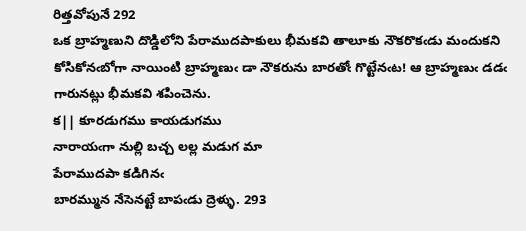రిత్తవోపునే 292
ఒక బ్రాహ్మణుని దొడ్డిలోని పేరాముదపాకులు భీమకవి తాలూకు నౌకరొకఁడు మందుకని కోసికోనఁబోగా నాయింటి బ్రాహ్మణుఁ డా నౌకరును బారతోఁ గొట్టేనఁట! ఆ బ్రాహ్మణుఁ డడఁ గారునట్లు భీమకవి శపించెను.
క|| కూరడుగము కాయడుగము
నారాయఁగా నుల్లి బచ్చ లల్ల మడుగ మా
పేరాముదపా కడిగినఁ
బారమ్మున నేసెనట్టే బాపఁడు ద్రెళ్ళు. 293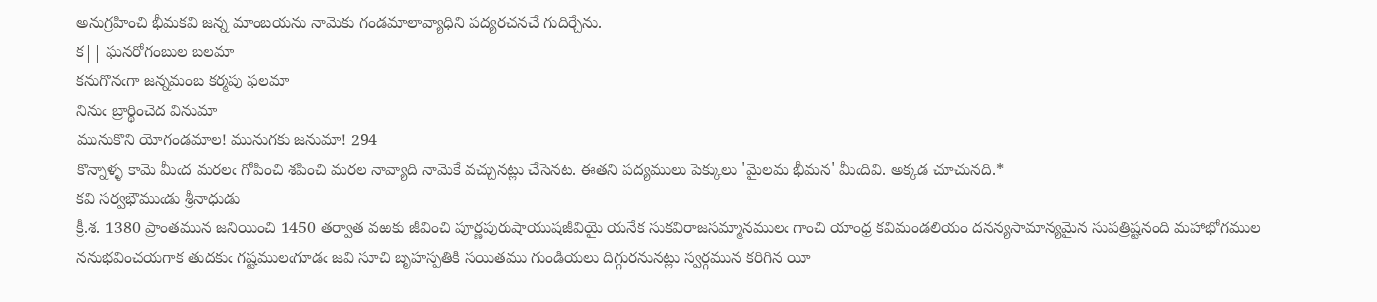అనుగ్రహించి భీమకవి జన్న మాంబయను నామెకు గండమాలావ్యాధిని పద్యరచనచే గుదిర్చేను.
క|| ఘనరోగంబుల బలమా
కనుగొనఁగా జన్నమంబ కర్మపు ఫలమా
నినుఁ బ్రార్థించెద వినుమా
మునుకొని యోగండమాల! మునుగకు జనుమా! 294
కొన్నాళ్ళ కామె మీఁద మరలఁ గోపించి శపించి మరల నావ్యాది నామెకే వచ్చునట్లు చేసెనట. ఈతని పద్యములు పెక్కులు 'మైలమ భీమన' మీఁదివి. అక్కడ చూచునది.*
కవి సర్వభౌముఁడు శ్రీనాధుడు
క్రీ.శ. 1380 ప్రాంతమున జనియించి 1450 తర్వాత వఱకు జీవించి పూర్ణపురుషాయుషజీవియై యనేక సుకవిరాజసమ్మానములఁ గాంచి యాంధ్ర కవిమండలియం దనన్యసామాన్యమైన సుపత్రిష్టనంది మహాభోగముల ననుభవించయగాక తుదకుఁ గష్టములఁగూడఁ జవి సూచి బృహస్పతికి సయితము గుండియలు దిగ్గురనునట్లు స్వర్గమున కరిగిన యీ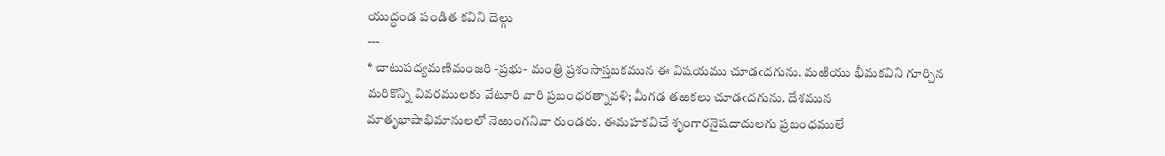యుద్ధండ పండిత కవిని దెల్గు
---
* చాటుపద్యమణిమంజరి -ప్రభు- మంత్రి ప్రశంసాస్తబకమున ఈ విషయము చూడఁదగును. మఱియు భీమకవిని గూర్చిన మరికొన్ని వివరములకు వేటూరి వారి ప్రబంధరత్నావళి; మీగడ తఱకలు చూడఁదగును. దేశమున మాతృభాషాభిమానులలో నెఱుంగనివా రుండరు. ఈమహకవిచే శృంగారనైషదాదులగు ప్రబంధములే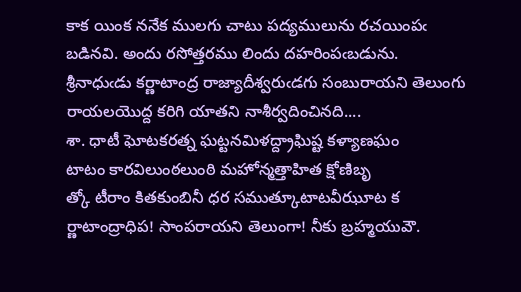కాక యింక ననేక ములగు చాటు పద్యములును రచయింపఁ బడినవి. అందు రసోత్తరము లిందు దహరింపఁబడును.
శ్రీనాధుఁడు కర్ణాటాంద్ర రాజ్యాదీశ్వరుఁడగు సంబురాయని తెలుంగు రాయలయొద్ద కరిగి యాతని నాశీర్వదించినది....
శా. ధాటీ ఘోటకరత్న ఘట్టనమిళద్ద్రాఘిష్ట కళ్యాణఘం
టాటం కారవిలుంఠలుంఠి మహోన్మత్తాహిత క్షోణిబృ
త్కో టీరాం కితకుంబినీ ధర సముత్కూటాటవీఝూట క
ర్ణాటాంద్రాధిప! సాంపరాయని తెలుంగా! నీకు బ్రహ్మయువౌ.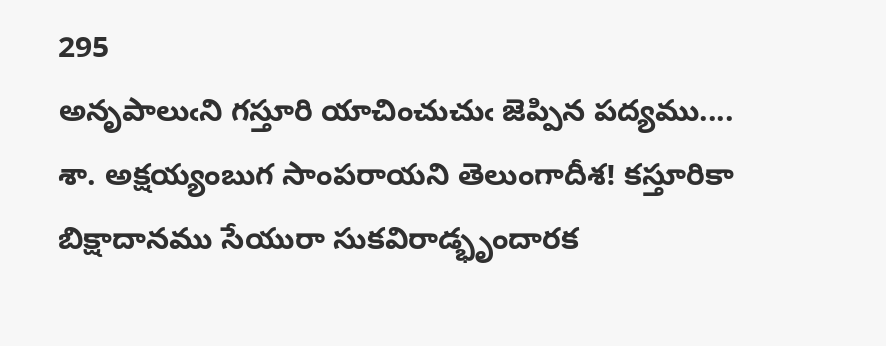295
అనృపాలుఁని గస్తూరి యాచించుచుఁ జెప్పిన పద్యము....
శా. అక్షయ్యంబుగ సాంపరాయని తెలుంగాదీశ! కస్తూరికా
బిక్షాదానము సేయురా సుకవిరాడ్భృందారక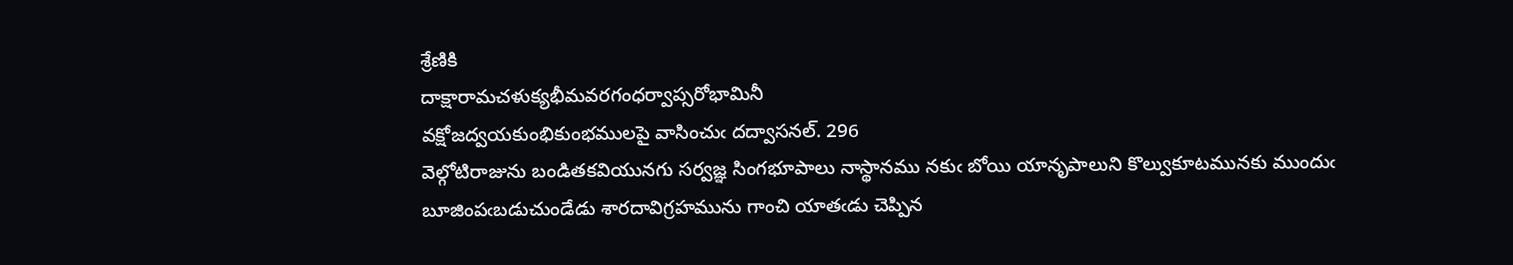శ్రేణికి
దాక్షారామచళుక్యభీమవరగంధర్వాప్సరోభామినీ
వక్షోజద్వయకుంభికుంభములపై వాసించుఁ దద్వాసనల్. 296
వెల్గోటిరాజును బండితకవియునగు సర్వజ్ఞ సింగభూపాలు నాస్థానము నకుఁ బోయి యానృపాలుని కొల్వుకూటమునకు ముందుఁ బూజింపఁబడుచుండేడు శారదావిగ్రహమును గాంచి యాతఁడు చెప్పిన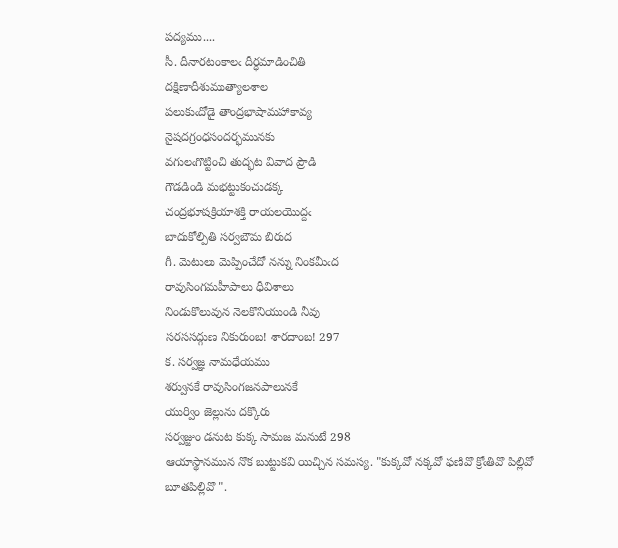పద్యము....
సీ. దీనారటంకాలఁ దీర్ధమాడించితి
దక్షిణాదీశుముత్యాలశాల
పలుకుఁదోడై తాంద్రభాషామహాకావ్య
నైషదగ్రంధసందర్భమునకు
వగులఁగొట్టించి తుద్భట వివాద ప్రౌడి
గౌడడిండి మభట్టుకంచుడక్క
చంద్రభూషక్రియాశక్తి రాయలయొద్దఁ
బాదుకోల్పితి సర్వబౌమ బిరుద
గీ. మెటులు మెప్పించేదో నన్ను నింకమీఁద
రావుసింగమహీపాలు ధీవిశాలు
నిండుకొలువున నెలకొనియుండి నీవు
సరససద్గుణ నికురుంబ! శారదాంబ! 297
క. సర్వజ్ఞ నామధేయము
శర్వునకే రావుసింగజనపాలునకే
యుర్విం జెల్లును దక్కొరు
సర్వజ్జుం డనుట కుక్క సామజ మనుటే 298
ఆయాస్థానమున నొక బుట్టుకవి యిచ్చిన సమస్య. "కుక్కవో నక్కవో ఫణివొ క్రోఁతివొ పిల్లివో బూతపిల్లివొ ".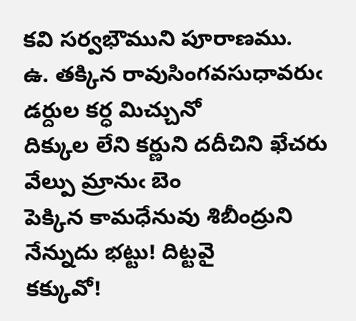కవి సర్వభౌముని పూరాణము.
ఉ. తక్కిన రావుసింగవసుధావరుఁ డర్దుల కర్ధ మిచ్చునో
దిక్కుల లేని కర్ణుని దదీచిని ఖేచరు వేల్పు మ్రానుఁ బెం
పెక్కిన కామధేనువు శిబీంద్రుని నేన్నుదు భట్టు! దిట్టవై
కక్కువో!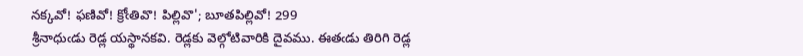నక్కవో! ఫణివో! క్రోఁతివొ! పిల్లివొ'; బూతపిల్లివో! 299
శ్రీనాధుఁడు రెడ్ల యస్థానకవి. రెడ్లకు వెల్గోటివారికి దైవము. ఈతఁడు తిరిగి రెడ్ల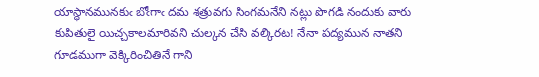యాస్థానమునకుఁ బోఁగాఁ దమ శత్రువగు సింగమనేని నట్లు పొగడి నందుకు వారు కుపితులై యిచ్చకాలమారివని చుల్కన చేసి వల్కిరట! నేనా పద్యమున నాతని గూడముగా వెక్కిరించితినే గాని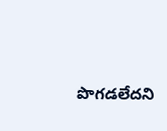పొగడలేదని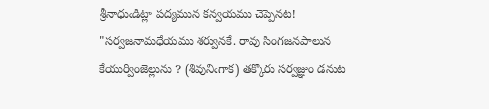శ్రీనాధుఁడిట్లా పద్యమున కన్వయము చెప్పెనట! "సర్వజనామధేయము శర్వునకే. రావు సింగజనపాలున కేయుర్వింజెల్లును ? (శివునిఁగాక) తక్కొరు సర్వజ్ఞుం డనుట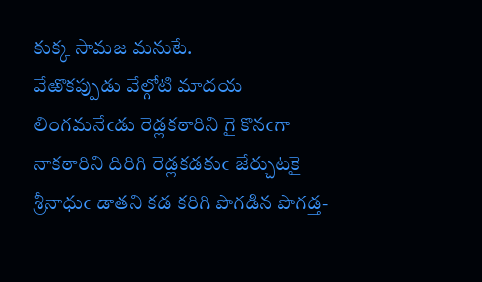కుక్క సామజ మనుటే.
వేఱొకప్పుడు వేల్గోటి మాదయ లింగమనేఁడు రెడ్లకఠారిని గై కొనఁగా నాకఠారిని దిరిగి రెడ్లకడకుఁ జేర్చుటకై శ్రీనాధుఁ డాతని కడ కరిగి పొగడిన పొగడ్త-